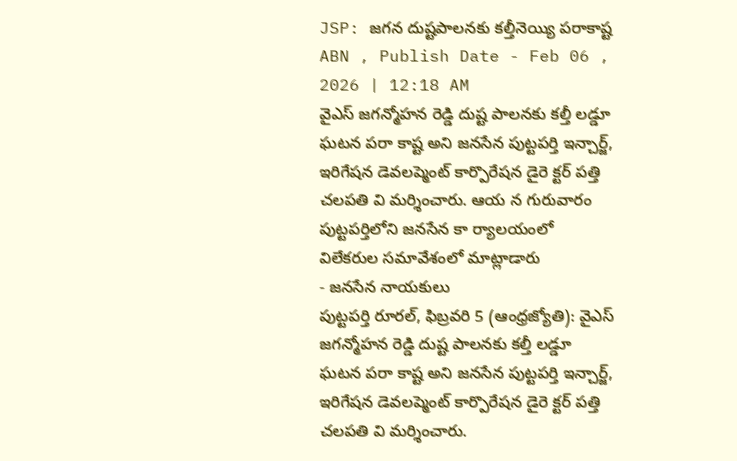JSP: జగన దుష్టపాలనకు కల్తీనెయ్యి పరాకాష్ట
ABN , Publish Date - Feb 06 , 2026 | 12:18 AM
వైఎస్ జగన్మోహన రెడ్డి దుష్ట పాలనకు కల్తీ లడ్డూ ఘటన పరా కాష్ట అని జనసేన పుట్టపర్తి ఇన్చార్జ్, ఇరిగేషన డెవలప్మెంట్ కార్పొరేషన డైరె క్టర్ పత్తి చలపతి వి మర్శించారు. ఆయ న గురువారం పుట్టపర్తిలోని జనసేన కా ర్యాలయంలో విలేకరుల సమావేశంలో మాట్లాడారు
- జనసేన నాయకులు
పుట్టపర్తి రూరల్, ఫిబ్రవరి 5 (ఆంధ్రజ్యోతి): వైఎస్ జగన్మోహన రెడ్డి దుష్ట పాలనకు కల్తీ లడ్డూ ఘటన పరా కాష్ట అని జనసేన పుట్టపర్తి ఇన్చార్జ్, ఇరిగేషన డెవలప్మెంట్ కార్పొరేషన డైరె క్టర్ పత్తి చలపతి వి మర్శించారు.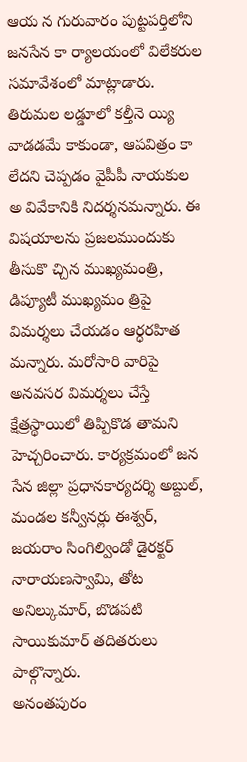ఆయ న గురువారం పుట్టపర్తిలోని జనసేన కా ర్యాలయంలో విలేకరుల సమావేశంలో మాట్లాడారు. తిరుమల లడ్డూలో కల్తీనె య్యి వాడడమే కాకుండా, ఆపవిత్రం కా లేదని చెప్పడం వైపీపీ నాయకుల అ వివేకానికి నిదర్శనమన్నారు. ఈ విషయాలను ప్రజలముందుకు తీసుకొ చ్చిన ముఖ్యమంత్రి, డిప్యూటీ ముఖ్యమం త్రిపై విమర్శలు చేయడం ఆర్ధరహిత మన్నారు. మరోసారి వారిపై అనవసర విమర్శలు చేస్తే క్షేత్రస్థాయిలో తిప్పికొడ తామని హెచ్చరించారు. కార్యక్రమంలో జన సేన జిల్లా ప్రధానకార్యదర్శి అబ్దుల్, మండల కన్వీనర్లు ఈశ్వర్, జయరాం సింగిల్విండో డైరక్టర్ నారాయణస్వామి, తోట అనిల్కుమార్, బొడపటి సాయికుమార్ తదితరులు పాల్గొన్నారు.
అనంతపురం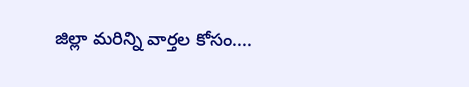జిల్లా మరిన్ని వార్తల కోసం....